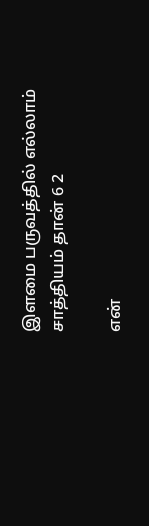இளமை பருவத்தில் எல்லாம் சாத்தியம் தான் 6 2

என்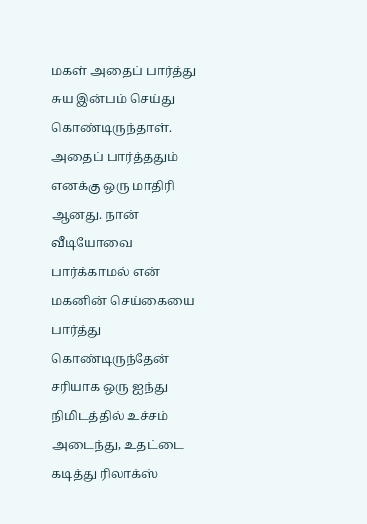மகள் அதைப் பார்த்து சுய இன்பம் செய்து கொண்டிருந்தாள். அதைப் பார்த்ததும் எனக்கு ஒரு மாதிரி ஆனது. நான் வீடியோவை பார்க்காமல் என் மகனின் செய்கையை பார்த்து கொண்டிருந்தேன் சரியாக ஒரு ஐந்து நிமிடத்தில் உச்சம் அடைந்து, உதட்டை கடித்து ரிலாக்ஸ்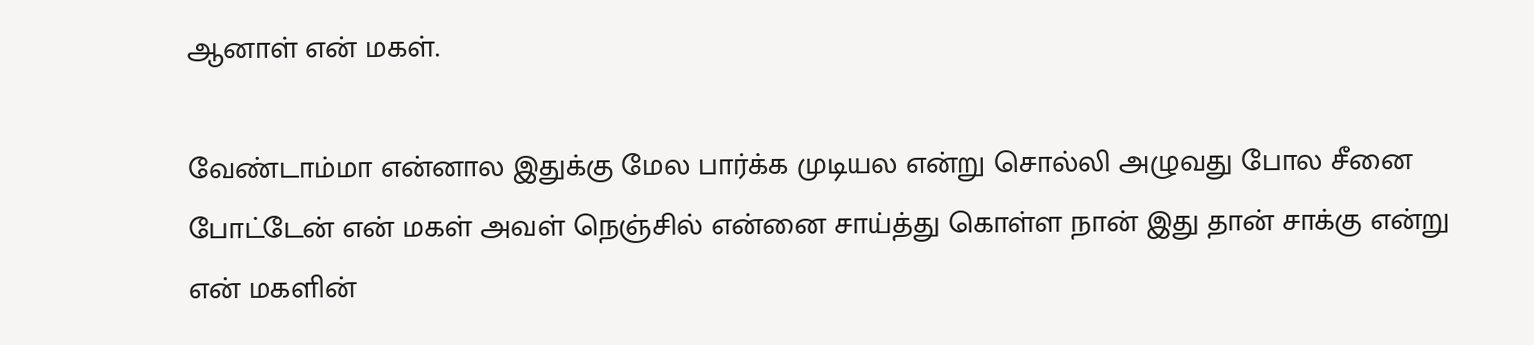ஆனாள் என் மகள்.

வேண்டாம்மா என்னால இதுக்கு மேல பார்க்க முடியல என்று சொல்லி அழுவது போல சீனை போட்டேன் என் மகள் அவள் நெஞ்சில் என்னை சாய்த்து கொள்ள நான் இது தான் சாக்கு என்று என் மகளின்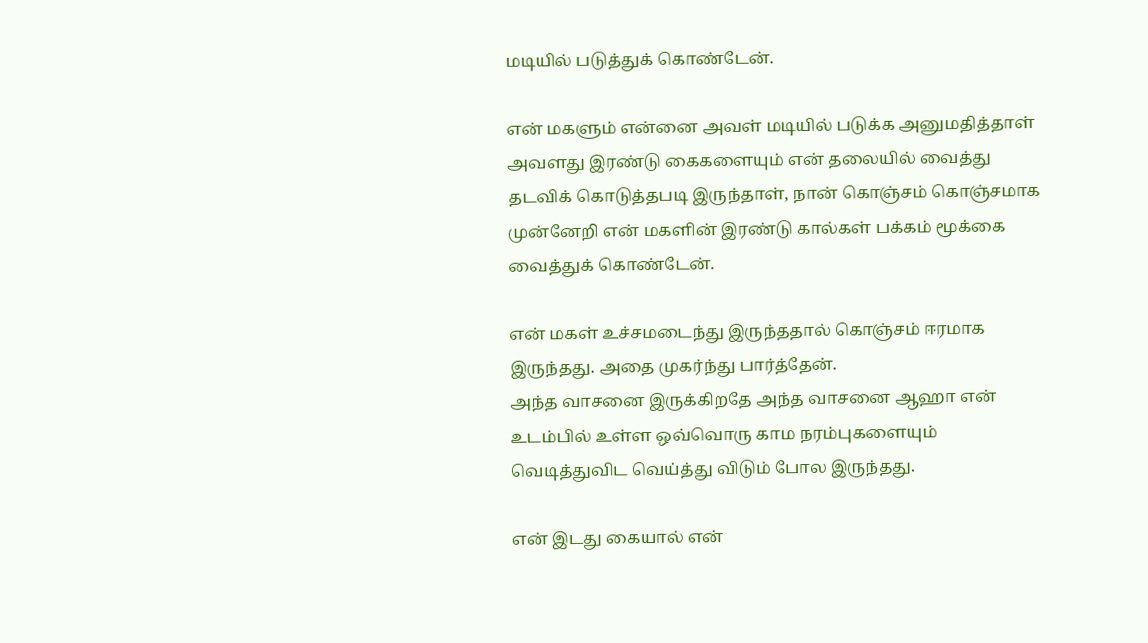மடியில் படுத்துக் கொண்டேன்.

என் மகளும் என்னை அவள் மடியில் படுக்க அனுமதித்தாள் அவளது இரண்டு கைகளையும் என் தலையில் வைத்து தடவிக் கொடுத்தபடி இருந்தாள், நான் கொஞ்சம் கொஞ்சமாக முன்னேறி என் மகளின் இரண்டு கால்கள் பக்கம் மூக்கை வைத்துக் கொண்டேன்.

என் மகள் உச்சமடைந்து இருந்ததால் கொஞ்சம் ஈரமாக இருந்தது. அதை முகர்ந்து பார்த்தேன்.
அந்த வாசனை இருக்கிறதே அந்த வாசனை ஆஹா என் உடம்பில் உள்ள ஒவ்வொரு காம நரம்புகளையும் வெடித்துவிட வெய்த்து விடும் போல இருந்தது.

என் இடது கையால் என்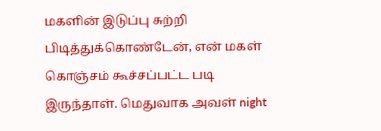மகளின் இடுப்பு சுற்றி பிடித்துக்கொண்டேன், என் மகள் கொஞ்சம் கூச்சப்பட்ட படி இருந்தாள். மெதுவாக அவள் night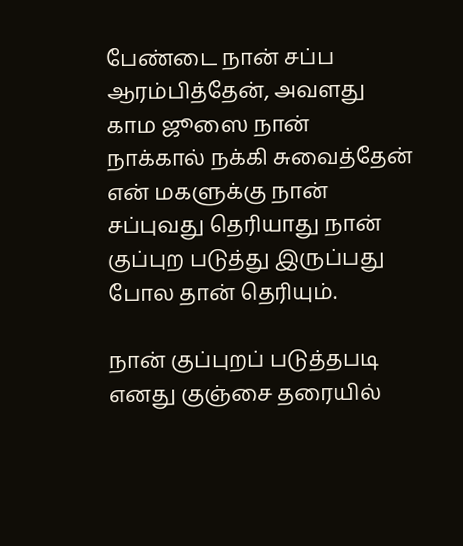பேண்டை நான் சப்ப ஆரம்பித்தேன், அவளது காம ஜூஸை நான் நாக்கால் நக்கி சுவைத்தேன் என் மகளுக்கு நான் சப்புவது தெரியாது நான் குப்புற படுத்து இருப்பது போல தான் தெரியும்.

நான் குப்புறப் படுத்தபடி எனது குஞ்சை தரையில்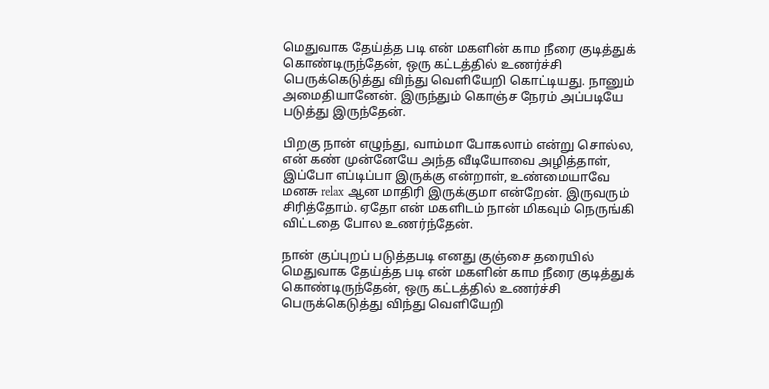மெதுவாக தேய்த்த படி என் மகளின் காம நீரை குடித்துக் கொண்டிருந்தேன், ஒரு கட்டத்தில் உணர்ச்சி பெருக்கெடுத்து விந்து வெளியேறி கொட்டியது. நானும் அமைதியானேன். இருந்தும் கொஞ்ச நேரம் அப்படியே படுத்து இருந்தேன்.

பிறகு நான் எழுந்து, வாம்மா போகலாம் என்று சொல்ல, என் கண் முன்னேயே அந்த வீடியோவை அழித்தாள், இப்போ எப்டிப்பா இருக்கு என்றாள், உண்மையாவே மனசு relax ஆன மாதிரி இருக்குமா என்றேன். இருவரும் சிரித்தோம். ஏதோ என் மகளிடம் நான் மிகவும் நெருங்கி விட்டதை போல உணர்ந்தேன்.

நான் குப்புறப் படுத்தபடி எனது குஞ்சை தரையில் மெதுவாக தேய்த்த படி என் மகளின் காம நீரை குடித்துக் கொண்டிருந்தேன், ஒரு கட்டத்தில் உணர்ச்சி பெருக்கெடுத்து விந்து வெளியேறி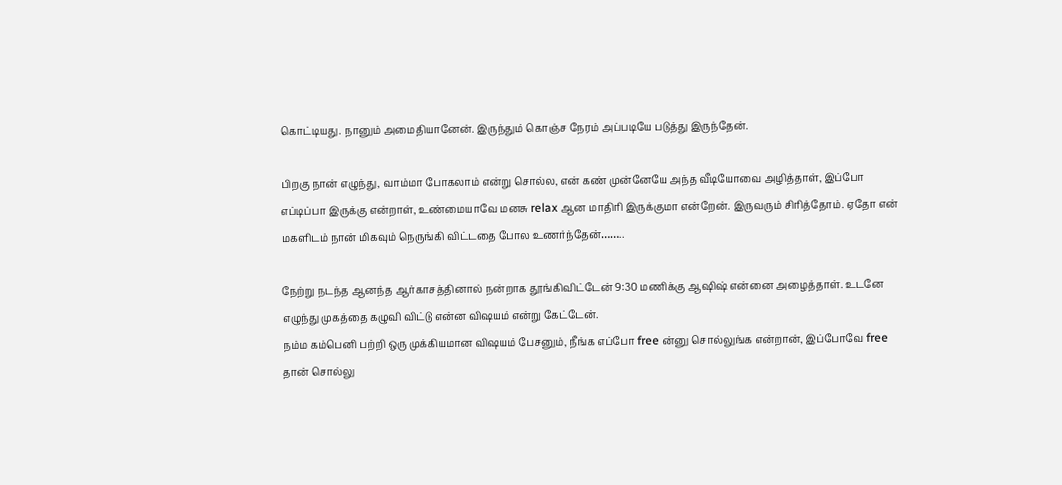கொட்டியது. நானும் அமைதியானேன். இருந்தும் கொஞ்ச நேரம் அப்படியே படுத்து இருந்தேன்.

பிறகு நான் எழுந்து, வாம்மா போகலாம் என்று சொல்ல, என் கண் முன்னேயே அந்த வீடியோவை அழித்தாள், இப்போ எப்டிப்பா இருக்கு என்றாள், உண்மையாவே மனசு relax ஆன மாதிரி இருக்குமா என்றேன். இருவரும் சிரித்தோம். ஏதோ என் மகளிடம் நான் மிகவும் நெருங்கி விட்டதை போல உணர்ந்தேன்……..

நேற்று நடந்த ஆனந்த ஆர்காசத்தினால் நன்றாக தூங்கிவிட்டேன் 9:30 மணிக்கு ஆஷிஷ் என்னை அழைத்தாள். உடனே எழுந்து முகத்தை கழுவி விட்டு என்ன விஷயம் என்று கேட்டேன்.
நம்ம கம்பெனி பற்றி ஒரு முக்கியமான விஷயம் பேசனும், நீங்க எப்போ free ன்னு சொல்லுங்க என்றான், இப்போவே free தான் சொல்லு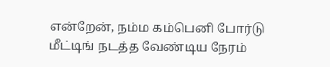என்றேன், நம்ம கம்பெனி போர்டு மீட்டிங் நடத்த வேண்டிய நேரம்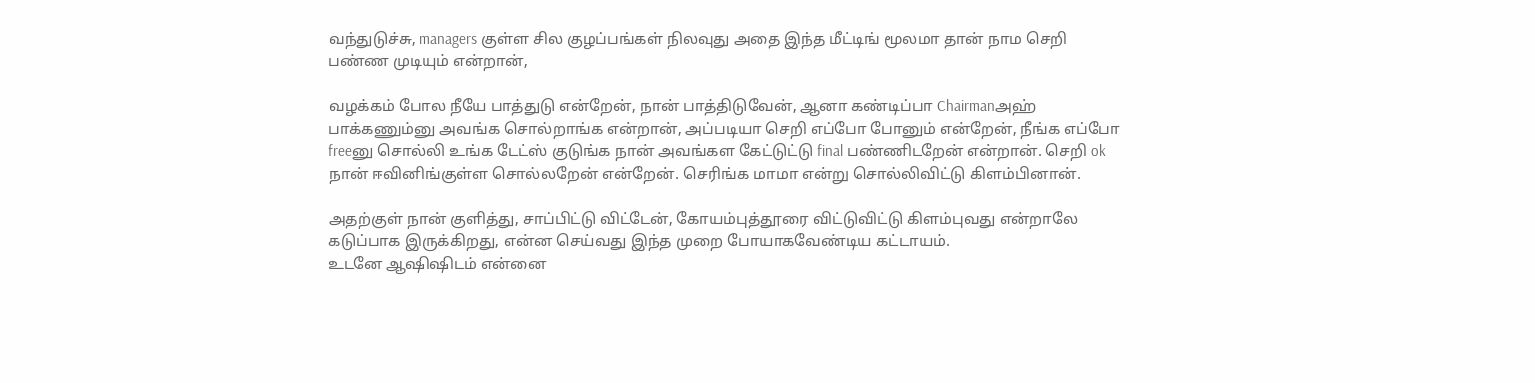வந்துடுச்சு, managers குள்ள சில குழப்பங்கள் நிலவுது அதை இந்த மீட்டிங் மூலமா தான் நாம செறி பண்ண முடியும் என்றான்,

வழக்கம் போல நீயே பாத்துடு என்றேன், நான் பாத்திடுவேன், ஆனா கண்டிப்பா Chairmanஅஹ் பாக்கணும்னு அவங்க சொல்றாங்க என்றான், அப்படியா செறி எப்போ போனும் என்றேன், நீங்க எப்போ freeனு சொல்லி உங்க டேட்ஸ் குடுங்க நான் அவங்கள கேட்டுட்டு final பண்ணிடறேன் என்றான். செறி ok நான் ஈவினிங்குள்ள சொல்லறேன் என்றேன். செரிங்க மாமா என்று சொல்லிவிட்டு கிளம்பினான்.

அதற்குள் நான் குளித்து, சாப்பிட்டு விட்டேன், கோயம்புத்தூரை விட்டுவிட்டு கிளம்புவது என்றாலே கடுப்பாக இருக்கிறது, என்ன செய்வது இந்த முறை போயாகவேண்டிய கட்டாயம்.
உடனே ஆஷிஷிடம் என்னை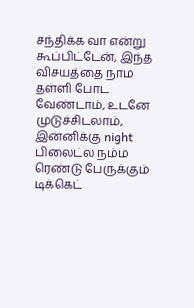சந்திக்க வா என்று கூப்பிட்டேன், இந்த விசயத்தை நாம தள்ளி போட வேண்டாம், உடனே முடுச்சிடலாம், இன்னிக்கு night பிலைட்ல நம்ம ரெண்டு பேருக்கும் டிக்கெட்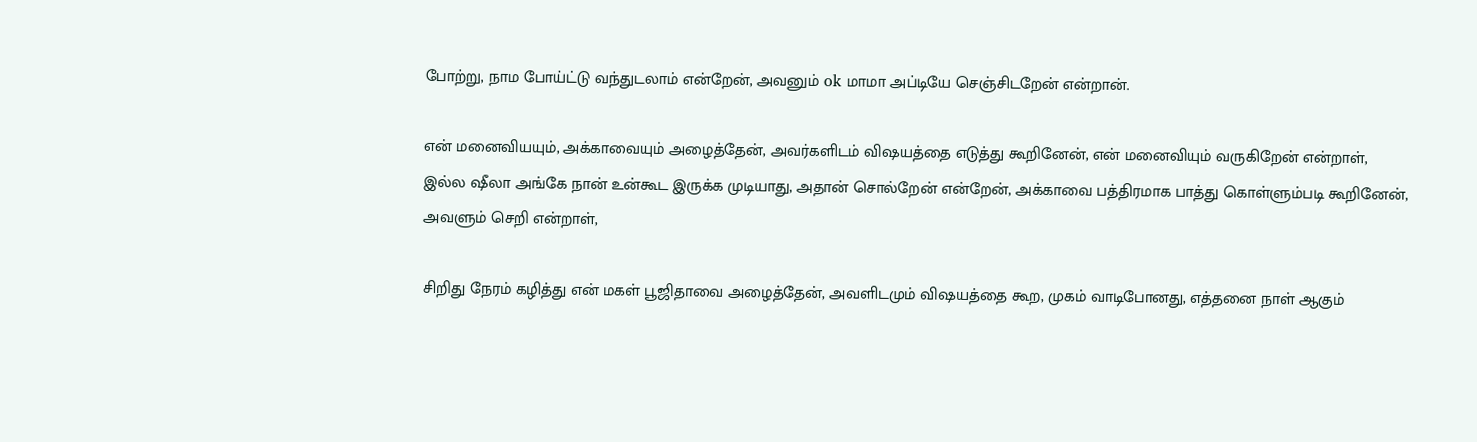போற்று, நாம போய்ட்டு வந்துடலாம் என்றேன், அவனும் ok மாமா அப்டியே செஞ்சிடறேன் என்றான்.

என் மனைவியயும், அக்காவையும் அழைத்தேன், அவர்களிடம் விஷயத்தை எடுத்து கூறினேன், என் மனைவியும் வருகிறேன் என்றாள், இல்ல ஷீலா அங்கே நான் உன்கூட இருக்க முடியாது, அதான் சொல்றேன் என்றேன், அக்காவை பத்திரமாக பாத்து கொள்ளும்படி கூறினேன், அவளும் செறி என்றாள்,

சிறிது நேரம் கழித்து என் மகள் பூஜிதாவை அழைத்தேன், அவளிடமும் விஷயத்தை கூற, முகம் வாடிபோனது, எத்தனை நாள் ஆகும்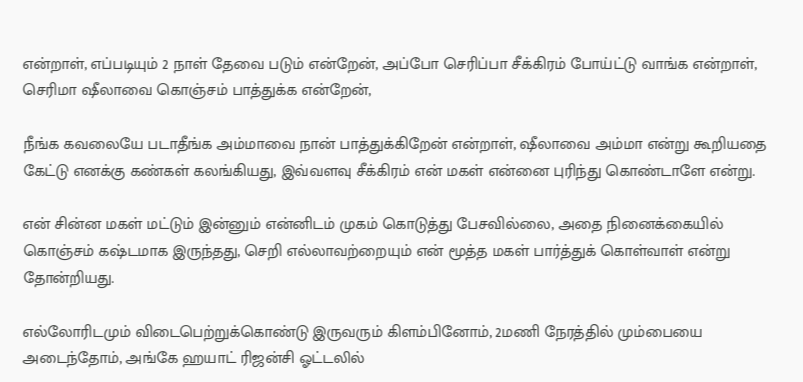என்றாள், எப்படியும் 2 நாள் தேவை படும் என்றேன், அப்போ செரிப்பா சீக்கிரம் போய்ட்டு வாங்க என்றாள், செரிமா ஷீலாவை கொஞ்சம் பாத்துக்க என்றேன்,

நீங்க கவலையே படாதீங்க அம்மாவை நான் பாத்துக்கிறேன் என்றாள், ஷீலாவை அம்மா என்று கூறியதை கேட்டு எனக்கு கண்கள் கலங்கியது, இவ்வளவு சீக்கிரம் என் மகள் என்னை புரிந்து கொண்டாளே என்று.

என் சின்ன மகள் மட்டும் இன்னும் என்னிடம் முகம் கொடுத்து பேசவில்லை, அதை நினைக்கையில் கொஞ்சம் கஷ்டமாக இருந்தது, செறி எல்லாவற்றையும் என் மூத்த மகள் பார்த்துக் கொள்வாள் என்று தோன்றியது.

எல்லோரிடமும் விடைபெற்றுக்கொண்டு இருவரும் கிளம்பினோம், 2மணி நேரத்தில் மும்பையை அடைந்தோம், அங்கே ஹயாட் ரிஜன்சி ஓட்டலில்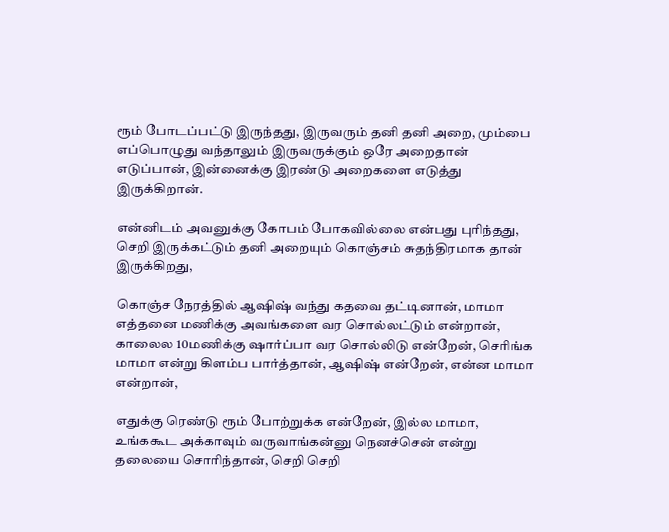ரூம் போடப்பட்டு இருந்தது, இருவரும் தனி தனி அறை, மும்பை எப்பொழுது வந்தாலும் இருவருக்கும் ஒரே அறைதான் எடுப்பான், இன்னைக்கு இரண்டு அறைகளை எடுத்து இருக்கிறான்.

என்னிடம் அவனுக்கு கோபம் போகவில்லை என்பது புரிந்தது, செறி இருக்கட்டும் தனி அறையும் கொஞ்சம் சுதந்திரமாக தான் இருக்கிறது,

கொஞ்ச நேரத்தில் ஆஷிஷ் வந்து கதவை தட்டினான், மாமா எத்தனை மணிக்கு அவங்களை வர சொல்லட்டும் என்றான், காலைல 10மணிக்கு ஷார்ப்பா வர சொல்லிடு என்றேன், செரிங்க மாமா என்று கிளம்ப பார்த்தான், ஆஷிஷ் என்றேன், என்ன மாமா என்றான்,

எதுக்கு ரெண்டு ரூம் போற்றுக்க என்றேன், இல்ல மாமா, உங்ககூட அக்காவும் வருவாங்கன்னு நெனச்சென் என்று தலையை சொரிந்தான், செறி செறி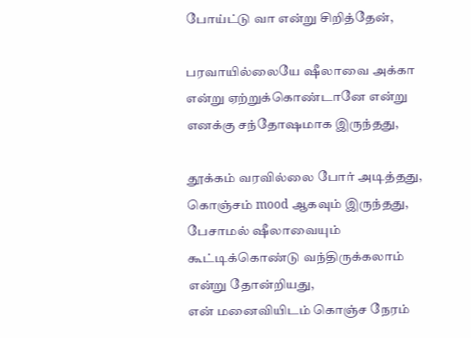போய்ட்டு வா என்று சிறித்தேன்,

பரவாயில்லையே ஷீலாவை அக்கா என்று ஏற்றுக்கொண்டானே என்று எனக்கு சந்தோஷமாக இருந்தது,

தூக்கம் வரவில்லை போர் அடித்தது, கொஞ்சம் mood ஆகவும் இருந்தது, பேசாமல் ஷீலாவையும் கூட்டிக்கொண்டு வந்திருக்கலாம் என்று தோன்றியது,
என் மனைவியிடம் கொஞ்ச நேரம்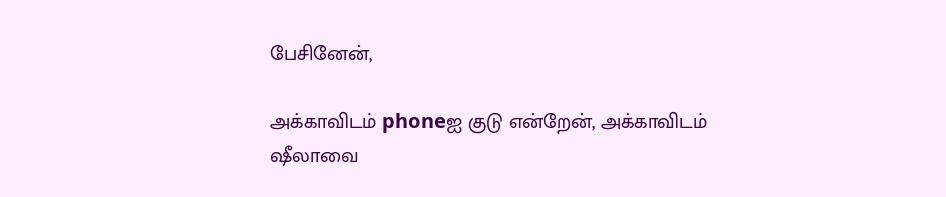பேசினேன்,

அக்காவிடம் phoneஐ குடு என்றேன், அக்காவிடம் ஷீலாவை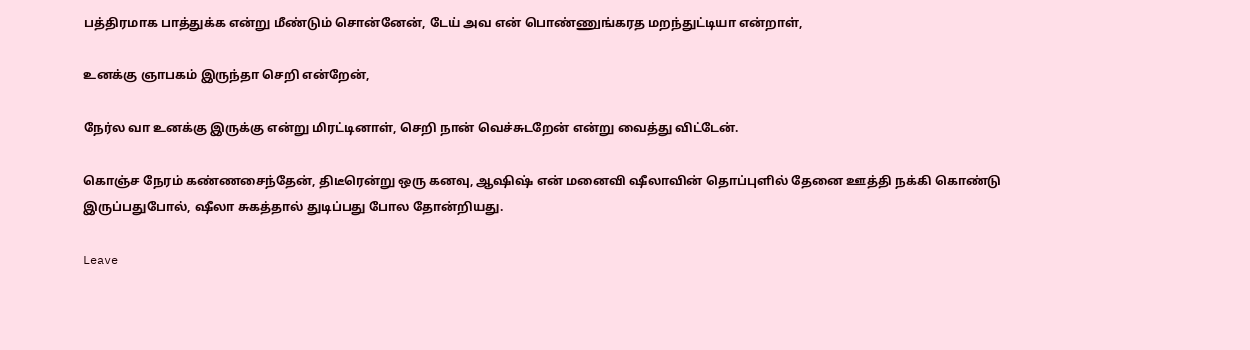பத்திரமாக பாத்துக்க என்று மீண்டும் சொன்னேன், டேய் அவ என் பொண்ணுங்கரத மறந்துட்டியா என்றாள்,

உனக்கு ஞாபகம் இருந்தா செறி என்றேன்,

நேர்ல வா உனக்கு இருக்கு என்று மிரட்டினாள், செறி நான் வெச்சுடறேன் என்று வைத்து விட்டேன்.

கொஞ்ச நேரம் கண்ணசைந்தேன், திடீரென்று ஒரு கனவு, ஆஷிஷ் என் மனைவி ஷீலாவின் தொப்புளில் தேனை ஊத்தி நக்கி கொண்டு இருப்பதுபோல், ஷீலா சுகத்தால் துடிப்பது போல தோன்றியது.

Leave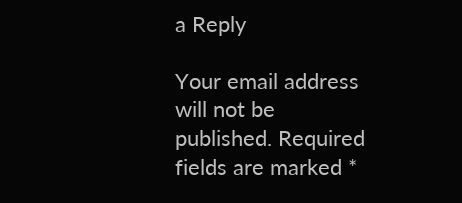a Reply

Your email address will not be published. Required fields are marked *